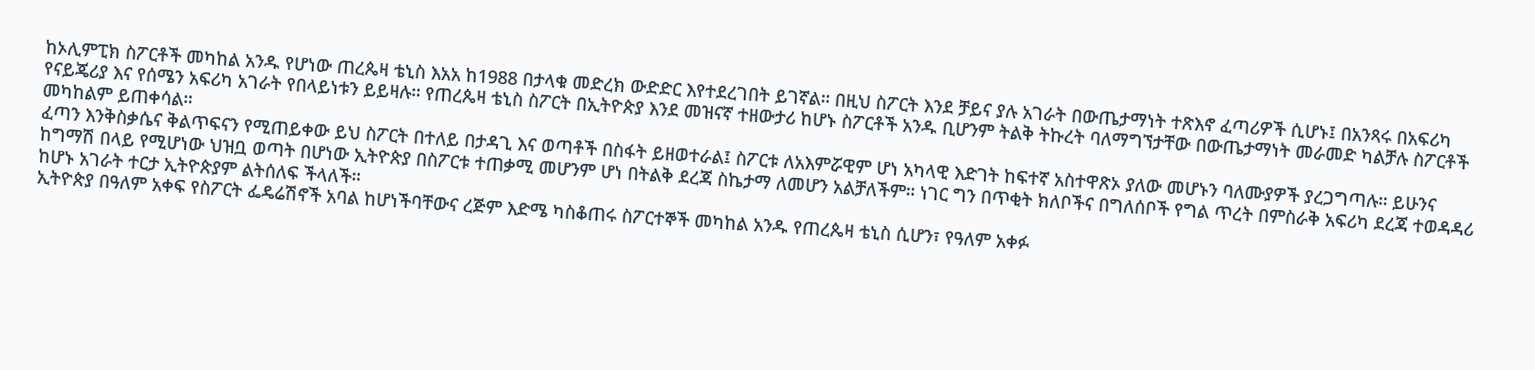ከኦሊምፒክ ስፖርቶች መካከል አንዱ የሆነው ጠረጴዛ ቴኒስ እአአ ከ1988 በታላቁ መድረክ ውድድር እየተደረገበት ይገኛል። በዚህ ስፖርት እንደ ቻይና ያሉ አገራት በውጤታማነት ተጽእኖ ፈጣሪዎች ሲሆኑ፤ በአንጻሩ በአፍሪካ የናይጄሪያ እና የሰሜን አፍሪካ አገራት የበላይነቱን ይይዛሉ። የጠረጴዛ ቴኒስ ስፖርት በኢትዮጵያ እንደ መዝናኛ ተዘውታሪ ከሆኑ ስፖርቶች አንዱ ቢሆንም ትልቅ ትኩረት ባለማግኘታቸው በውጤታማነት መራመድ ካልቻሉ ስፖርቶች መካከልም ይጠቀሳል።
ፈጣን እንቅስቃሴና ቅልጥፍናን የሚጠይቀው ይህ ስፖርት በተለይ በታዳጊ እና ወጣቶች በስፋት ይዘወተራል፤ ስፖርቱ ለአእምሯዊም ሆነ አካላዊ እድገት ከፍተኛ አስተዋጽኦ ያለው መሆኑን ባለሙያዎች ያረጋግጣሉ። ይሁንና ከግማሽ በላይ የሚሆነው ህዝቧ ወጣት በሆነው ኢትዮጵያ በስፖርቱ ተጠቃሚ መሆንም ሆነ በትልቅ ደረጃ ስኬታማ ለመሆን አልቻለችም። ነገር ግን በጥቂት ክለቦችና በግለሰቦች የግል ጥረት በምስራቅ አፍሪካ ደረጃ ተወዳዳሪ ከሆኑ አገራት ተርታ ኢትዮጵያም ልትሰለፍ ችላለች።
ኢትዮጵያ በዓለም አቀፍ የስፖርት ፌዴሬሽኖች አባል ከሆነችባቸውና ረጅም እድሜ ካስቆጠሩ ስፖርተኞች መካከል አንዱ የጠረጴዛ ቴኒስ ሲሆን፣ የዓለም አቀፉ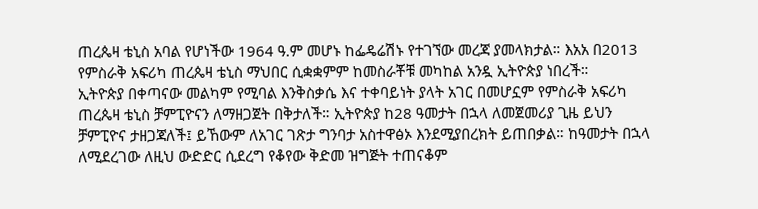ጠረጴዛ ቴኒስ አባል የሆነችው 1964 ዓ.ም መሆኑ ከፌዴሬሽኑ የተገኘው መረጃ ያመላክታል። እአአ በ2013 የምስራቅ አፍሪካ ጠረጴዛ ቴኒስ ማህበር ሲቋቋምም ከመስራቾቹ መካከል አንዷ ኢትዮጵያ ነበረች።
ኢትዮጵያ በቀጣናው መልካም የሚባል እንቅስቃሴ እና ተቀባይነት ያላት አገር በመሆኗም የምስራቅ አፍሪካ ጠረጴዛ ቴኒስ ቻምፒዮናን ለማዘጋጀት በቅታለች። ኢትዮጵያ ከ28 ዓመታት በኋላ ለመጀመሪያ ጊዜ ይህን ቻምፒዮና ታዘጋጃለች፤ ይኸውም ለአገር ገጽታ ግንባታ አስተዋፅኦ እንደሚያበረክት ይጠበቃል። ከዓመታት በኋላ ለሚደረገው ለዚህ ውድድር ሲደረግ የቆየው ቅድመ ዝግጅት ተጠናቆም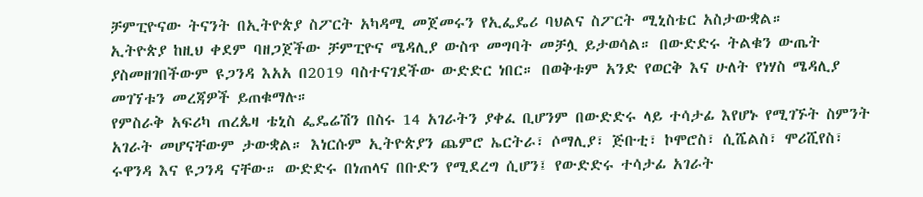ቻምፒዮናው ትናንት በኢትዮጵያ ስፖርት አካዳሚ መጀመሩን የኢፌዴሪ ባህልና ስፖርት ሚኒስቴር አስታውቋል።
ኢትዮጵያ ከዚህ ቀደም ባዘጋጀችው ቻምፒዮና ሜዳሊያ ውስጥ መግባት መቻሏ ይታወሳል። በውድድሩ ትልቁን ውጤት ያስመዘገበችውም ዩጋንዳ እአአ በ2019 ባስተናገደችው ውድድር ነበር። በወቅቱም አንድ የወርቅ እና ሁለት የነሃስ ሜዳሊያ መገኘቱን መረጃዎች ይጠቁማሉ።
የምስራቅ አፍሪካ ጠረጴዛ ቴኒስ ፌዴሬሽን በስሩ 14 አገራትን ያቀፈ ቢሆንም በውድድሩ ላይ ተሳታፊ እየሆኑ የሚገኙት ስምንት አገራት መሆናቸውም ታውቋል። እነርሱም ኢትዮጵያን ጨምሮ ኤርትራ፣ ሶማሊያ፣ ጅቡቲ፣ ኮሞሮስ፣ ሲሼልስ፣ ሞሪሺየስ፣ ሩዋንዳ እና ዩጋንዳ ናቸው። ውድድሩ በነጠላና በቡድን የሚደረግ ሲሆን፤ የውድድሩ ተሳታፊ አገራት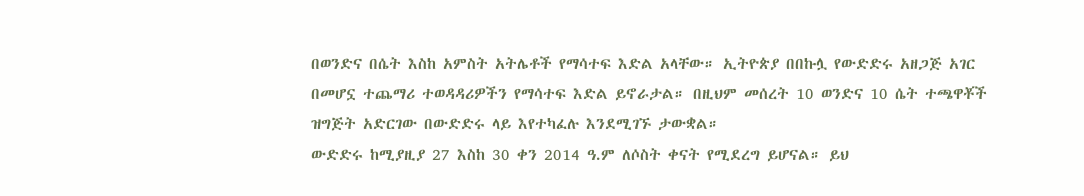በወንድና በሴት እስከ አምስት አትሌቶች የማሳተፍ እድል አላቸው። ኢትዮጵያ በበኩሏ የውድድሩ አዘጋጅ አገር በመሆኗ ተጨማሪ ተወዳዳሪዎችን የማሳተፍ እድል ይኖራታል። በዚህም መሰረት 10 ወንድና 10 ሴት ተጫዋቾች ዝግጅት አድርገው በውድድሩ ላይ እየተካፈሉ እንደሚገኙ ታውቋል።
ውድድሩ ከሚያዚያ 27 እስከ 30 ቀን 2014 ዓ.ም ለሶስት ቀናት የሚደረግ ይሆናል። ይህ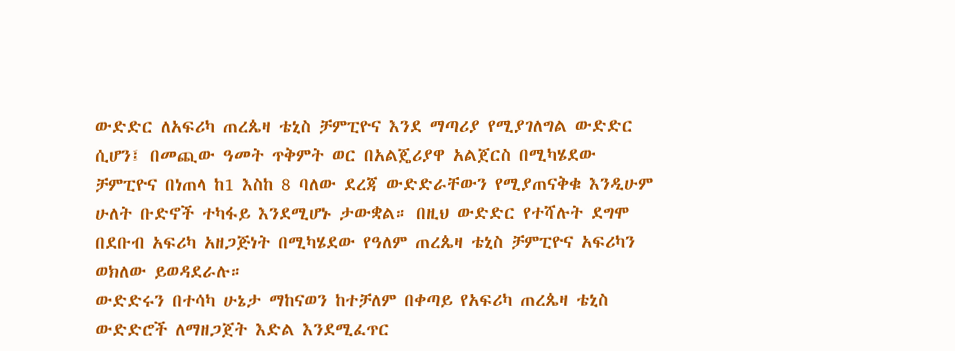ውድድር ለአፍሪካ ጠረጴዛ ቴኒስ ቻምፒዮና እንደ ማጣሪያ የሚያገለግል ውድድር ሲሆን፤ በመጪው ዓመት ጥቅምት ወር በአልጄሪያዋ አልጀርስ በሚካሄደው ቻምፒዮና በነጠላ ከ1 እስከ 8 ባለው ደረጃ ውድድራቸውን የሚያጠናቅቁ እንዲሁም ሁለት ቡድኖች ተካፋይ እንደሚሆኑ ታውቋል። በዚህ ውድድር የተሻሉት ደግሞ በደቡብ አፍሪካ አዘጋጅነት በሚካሄደው የዓለም ጠረጴዛ ቴኒስ ቻምፒዮና አፍሪካን ወክለው ይወዳደራሉ።
ውድድሩን በተሳካ ሁኔታ ማከናወን ከተቻለም በቀጣይ የአፍሪካ ጠረጴዛ ቴኒስ ውድድሮች ለማዘጋጀት እድል እንደሚፈጥር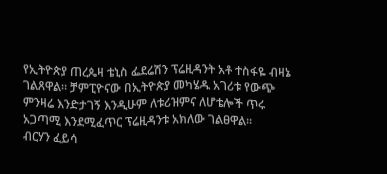የኢትዮጵያ ጠረጴዛ ቴኒስ ፌደሬሽን ፕሬዚዳንት አቶ ተስፋዬ ብዛኔ ገልጸዋል። ቻምፒዮናው በኢትዮጵያ መካሄዱ አገሪቱ የውጭ ምንዛሬ እንድታገኝ እንዲሁም ለቱሪዝምና ለሆቴሎች ጥሩ አጋጣሚ እንደሚፈጥር ፕሬዚዳንቱ አክለው ገልፀዋል።
ብርሃን ፈይሳ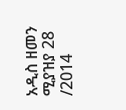አዲስ ዘመን ሚያዝያ 28 /2014